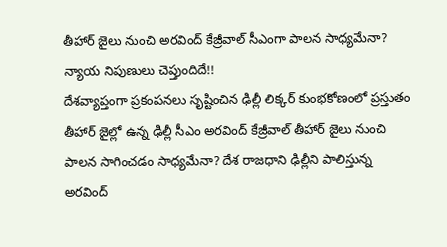తీహార్ జైలు నుంచి అరవింద్ కేజ్రీవాల్ సీఎంగా పాలన సాధ్యమేనా? న్యాయ నిపుణులు చెప్తుందిదే!!
దేశవ్యాప్తంగా ప్రకంపనలు సృష్టించిన ఢిల్లీ లిక్కర్ కుంభకోణంలో ప్రస్తుతం తీహార్ జైల్లో ఉన్న ఢిల్లీ సీఎం అరవింద్ కేజ్రీవాల్ తీహార్ జైలు నుంచి పాలన సాగించడం సాధ్యమేనా? దేశ రాజధాని ఢిల్లీని పాలిస్తున్న అరవింద్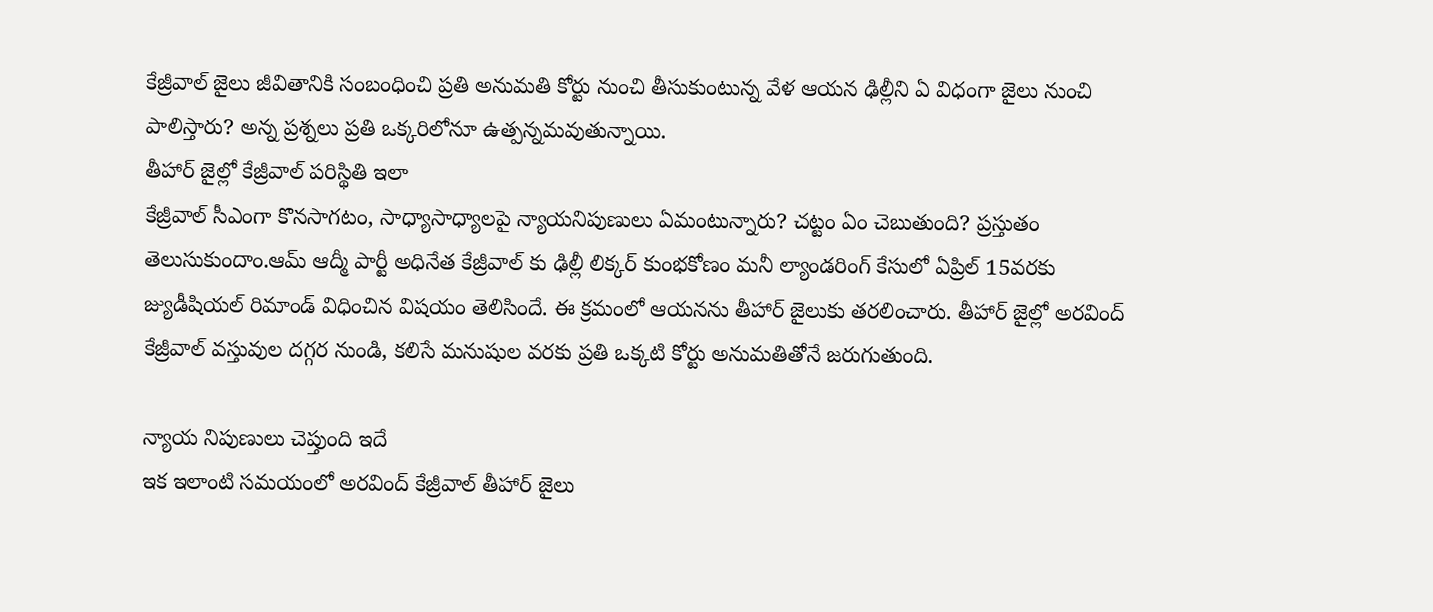కేజ్రీవాల్ జైలు జీవితానికి సంబంధించి ప్రతి అనుమతి కోర్టు నుంచి తీసుకుంటున్న వేళ ఆయన ఢిల్లీని ఏ విధంగా జైలు నుంచి పాలిస్తారు? అన్న ప్రశ్నలు ప్రతి ఒక్కరిలోనూ ఉత్పన్నమవుతున్నాయి.
తీహార్ జైల్లో కేజ్రీవాల్ పరిస్థితి ఇలా
కేజ్రీవాల్ సీఎంగా కొనసాగటం, సాధ్యాసాధ్యాలపై న్యాయనిపుణులు ఏమంటున్నారు? చట్టం ఏం చెబుతుంది? ప్రస్తుతం తెలుసుకుందాం.ఆమ్ ఆద్మీ పార్టీ అధినేత కేజ్రీవాల్ కు ఢిల్లీ లిక్కర్ కుంభకోణం మనీ ల్యాండరింగ్ కేసులో ఏప్రిల్ 15వరకు జ్యుడీషియల్ రిమాండ్ విధించిన విషయం తెలిసిందే. ఈ క్రమంలో ఆయనను తీహార్ జైలుకు తరలించారు. తీహార్ జైల్లో అరవింద్ కేజ్రీవాల్ వస్తువుల దగ్గర నుండి, కలిసే మనుషుల వరకు ప్రతి ఒక్కటి కోర్టు అనుమతితోనే జరుగుతుంది.

న్యాయ నిపుణులు చెప్తుంది ఇదే
ఇక ఇలాంటి సమయంలో అరవింద్ కేజ్రీవాల్ తీహార్ జైలు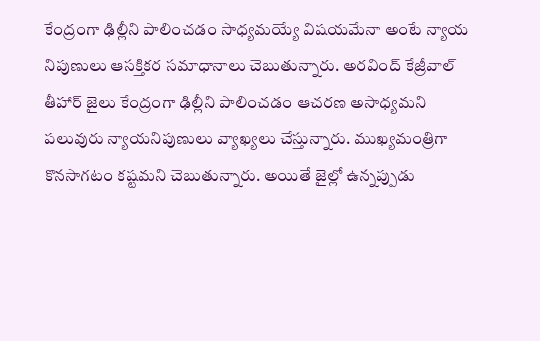కేంద్రంగా ఢిల్లీని పాలించడం సాధ్యమయ్యే విషయమేనా అంటే న్యాయ నిపుణులు ఆసక్తికర సమాధానాలు చెబుతున్నారు. అరవింద్ కేజ్రీవాల్ తీహార్ జైలు కేంద్రంగా ఢిల్లీని పాలించడం ఆచరణ అసాధ్యమని పలువురు న్యాయనిపుణులు వ్యాఖ్యలు చేస్తున్నారు. ముఖ్యమంత్రిగా కొనసాగటం కష్టమని చెబుతున్నారు. అయితే జైల్లో ఉన్నప్పుడు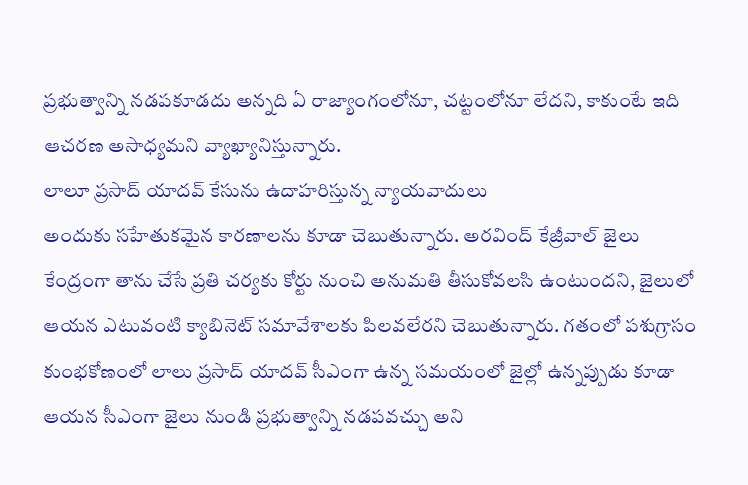ప్రభుత్వాన్ని నడపకూడదు అన్నది ఏ రాజ్యాంగంలోనూ, చట్టంలోనూ లేదని, కాకుంటే ఇది ఆచరణ అసాధ్యమని వ్యాఖ్యానిస్తున్నారు.
లాలూ ప్రసాద్ యాదవ్ కేసును ఉదాహరిస్తున్న న్యాయవాదులు
అందుకు సహేతుకమైన కారణాలను కూడా చెబుతున్నారు. అరవింద్ కేజ్రీవాల్ జైలు కేంద్రంగా తాను చేసే ప్రతి చర్యకు కోర్టు నుంచి అనుమతి తీసుకోవలసి ఉంటుందని, జైలులో ఆయన ఎటువంటి క్యాబినెట్ సమావేశాలకు పిలవలేరని చెబుతున్నారు. గతంలో పశుగ్రాసం కుంభకోణంలో లాలు ప్రసాద్ యాదవ్ సీఎంగా ఉన్న సమయంలో జైల్లో ఉన్నప్పుడు కూడా ఆయన సీఎంగా జైలు నుండి ప్రభుత్వాన్ని నడపవచ్చు అని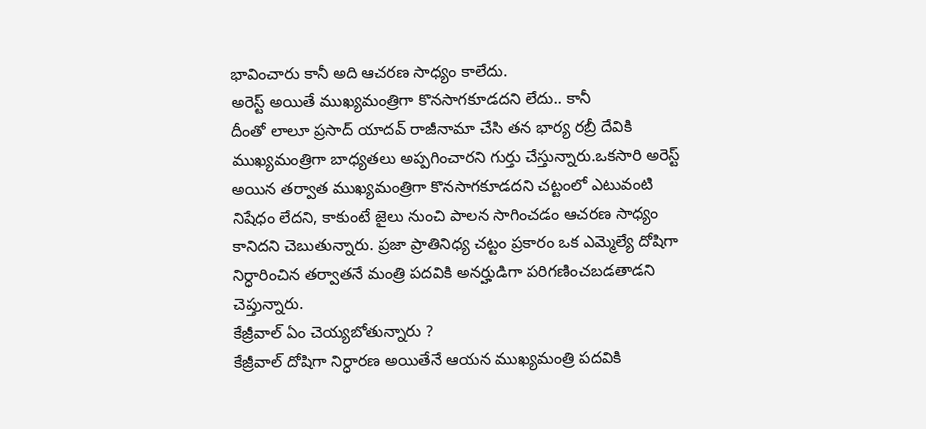భావించారు కానీ అది ఆచరణ సాధ్యం కాలేదు.
అరెస్ట్ అయితే ముఖ్యమంత్రిగా కొనసాగకూడదని లేదు.. కానీ
దీంతో లాలూ ప్రసాద్ యాదవ్ రాజీనామా చేసి తన భార్య రబ్రీ దేవికి ముఖ్యమంత్రిగా బాధ్యతలు అప్పగించారని గుర్తు చేస్తున్నారు.ఒకసారి అరెస్ట్ అయిన తర్వాత ముఖ్యమంత్రిగా కొనసాగకూడదని చట్టంలో ఎటువంటి నిషేధం లేదని, కాకుంటే జైలు నుంచి పాలన సాగించడం ఆచరణ సాధ్యం కానిదని చెబుతున్నారు. ప్రజా ప్రాతినిధ్య చట్టం ప్రకారం ఒక ఎమ్మెల్యే దోషిగా నిర్ధారించిన తర్వాతనే మంత్రి పదవికి అనర్హుడిగా పరిగణించబడతాడని చెప్తున్నారు.
కేజ్రీవాల్ ఏం చెయ్యబోతున్నారు ?
కేజ్రీవాల్ దోషిగా నిర్ధారణ అయితేనే ఆయన ముఖ్యమంత్రి పదవికి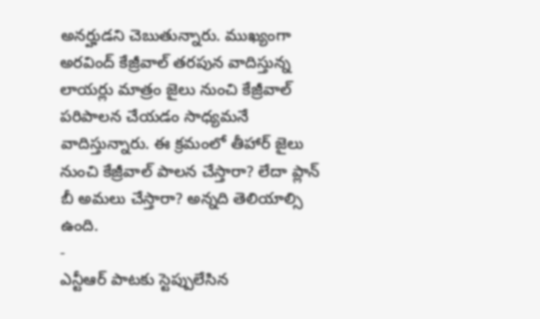అనర్హుడని చెబుతున్నారు. ముఖ్యంగా అరవింద్ కేజ్రీవాల్ తరపున వాదిస్తున్న లాయర్లు మాత్రం జైలు నుంచి కేజ్రీవాల్ పరిపాలన చేయడం సాధ్యమనే వాదిస్తున్నారు. ఈ క్రమంలో తీహార్ జైలు నుంచి కేజ్రీవాల్ పాలన చేస్తారా? లేదా ప్లాన్ బీ అమలు చేస్తారా? అన్నది తెలియాల్సి ఉంది.
-
ఎన్టీఆర్ పాటకు స్టెప్పులేసిన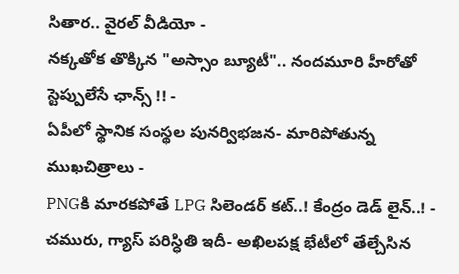సితార.. వైరల్ వీడియో -
నక్కతోక తొక్కిన "అస్సాం బ్యూటీ".. నందమూరి హీరోతో స్టెప్పులేసే ఛాన్స్ !! -
ఏపీలో స్థానిక సంస్థల పునర్విభజన- మారిపోతున్న ముఖచిత్రాలు -
PNGకి మారకపోతే LPG సిలెండర్ కట్..! కేంద్రం డెడ్ లైన్..! -
చమురు, గ్యాస్ పరిస్ధితి ఇదీ- అఖిలపక్ష భేటీలో తేల్చేసిన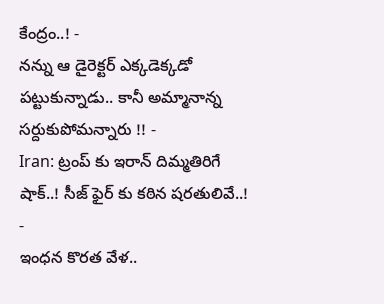కేంద్రం..! -
నన్ను ఆ డైరెక్టర్ ఎక్కడెక్కడో పట్టుకున్నాడు.. కానీ అమ్మానాన్న సర్దుకుపోమన్నారు !! -
Iran: ట్రంప్ కు ఇరాన్ దిమ్మతిరిగే షాక్..! సీజ్ ఫైర్ కు కఠిన షరతులివే..! -
ఇంధన కొరత వేళ..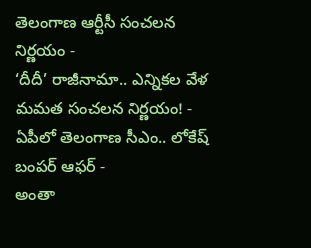తెలంగాణ ఆర్టీసీ సంచలన నిర్ణయం -
‘దీదీ’ రాజీనామా.. ఎన్నికల వేళ మమత సంచలన నిర్ణయం! -
ఏపీలో తెలంగాణ సీఎం.. లోకేష్ బంపర్ ఆఫర్ -
అంతా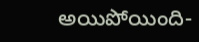అయిపోయింది-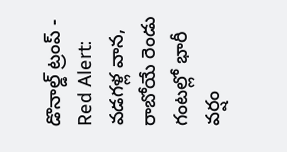డొనాల్డ్ ట్రంప్ -
Red Alert: వడగళ్ల వాన, రాబోయే రెండు గంటల్లో భారీ వర్షం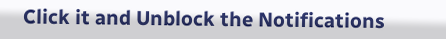Click it and Unblock the Notifications